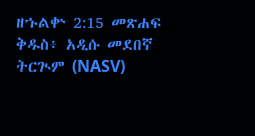ዘኁልቍ 2:15 መጽሐፍ ቅዱስ፥ አዲሱ መደበኛ ትርጒም (NASV)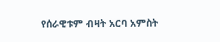የሰራዊቱም ብዛት አርባ አምስት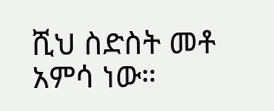ሺህ ስድስት መቶ አምሳ ነው።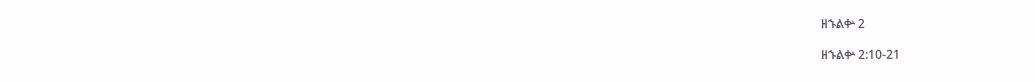ዘኁልቍ 2

ዘኁልቍ 2:10-21